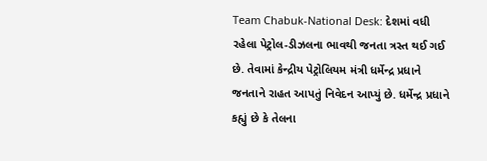Team Chabuk-National Desk: દેશમાં વધી રહેલા પેટ્રોલ-ડીઝલના ભાવથી જનતા ત્રસ્ત થઈ ગઈ છે. તેવામાં કેન્દ્રીય પેટ્રોલિયમ મંત્રી ધર્મેન્દ્ર પ્રધાને જનતાને રાહત આપતું નિવેદન આપ્યું છે. ધર્મેન્દ્ર પ્રધાને કહ્યું છે કે તેલના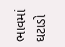ભાવમાં ઘટાડો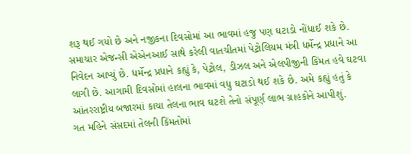શરૂ થઈ ગયો છે અને નજીકના દિવસોમાં આ ભાવમાં હજુ પણ ઘટાડો નોંધાઈ શકે છે.
સમાચાર એજન્સી એએનઆઈ સાથે કરેલી વાતચીતમાં પેટ્રોલિયમ મંત્રી ધર્મેન્દ્ર પ્રધાને આ નિવેદન આપ્યું છે. ધર્મેન્દ્ર પ્રધાને કહ્યું કે, પેટ્રોલ, ડીઝલ અને એલપીજીની કિંમત હવે ઘટવા લાગી છે. આગામી દિવસોમાં હાલના ભાવમાં વધુ ઘટાડો થઈ શકે છે. અમે કહ્યું હતું કે આંતરરાષ્ટ્રીય બજારમાં કાચા તેલના ભાવ ઘટશે તેનો સંપૂર્ણ લાભ ગ્રાહકોને આપીશું.
ગત મહિને સંસદમાં તેલની કિંમતોમાં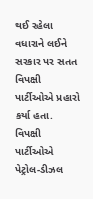થઈ રહેલા વધારાને લઈને સરકાર પર સતત વિપક્ષી પાર્ટીઓએ પ્રહારો કર્યા હતા. વિપક્ષી પાર્ટીઓએ પેટ્રોલ-ડીઝલ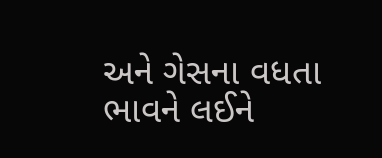અને ગેસના વધતા ભાવને લઈને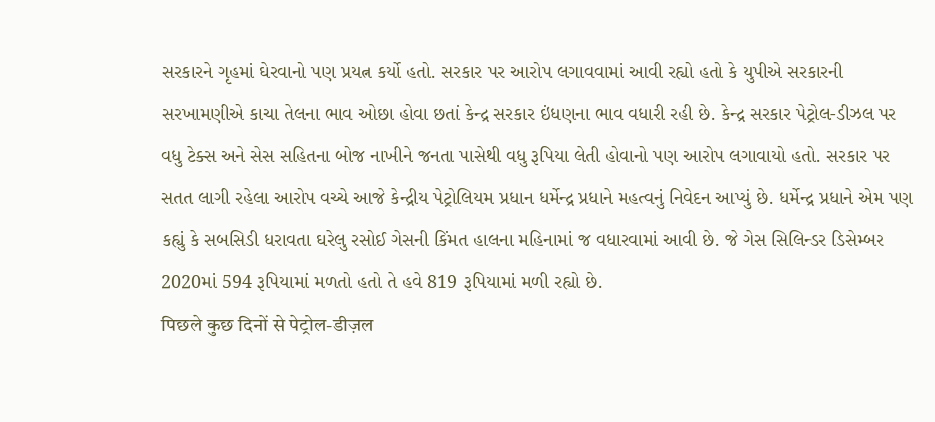સરકારને ગૃહમાં ઘેરવાનો પણ પ્રયત્ન કર્યો હતો. સરકાર પર આરોપ લગાવવામાં આવી રહ્યો હતો કે યુપીએ સરકારની સરખામણીએ કાચા તેલના ભાવ ઓછા હોવા છતાં કેન્દ્ર સરકાર ઇંધણના ભાવ વધારી રહી છે. કેન્દ્ર સરકાર પેટ્રોલ-ડીઝલ પર વધુ ટેક્સ અને સેસ સહિતના બોજ નાખીને જનતા પાસેથી વધુ રૂપિયા લેતી હોવાનો પણ આરોપ લગાવાયો હતો. સરકાર પર સતત લાગી રહેલા આરોપ વચ્ચે આજે કેન્દ્રીય પેટ્રોલિયમ પ્રધાન ધર્મેન્દ્ર પ્રધાને મહત્વનું નિવેદન આપ્યું છે. ધર્મેન્દ્ર પ્રધાને એમ પણ કહ્યું કે સબસિડી ધરાવતા ઘરેલુ રસોઈ ગેસની કિંમત હાલના મહિનામાં જ વધારવામાં આવી છે. જે ગેસ સિલિન્ડર ડિસેમ્બર 2020માં 594 રૂપિયામાં મળતો હતો તે હવે 819 રૂપિયામાં મળી રહ્યો છે.
पिछले कुछ दिनों से पेट्रोल-डीज़ल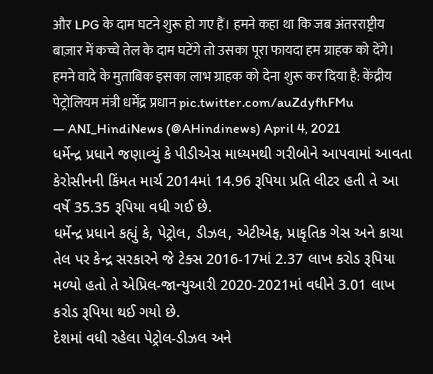और LPG के दाम घटने शुरू हो गए हैं। हमने कहा था कि जब अंतरराष्ट्रीय बाज़ार में कच्चे तेल के दाम घटेंगे तो उसका पूरा फायदा हम ग्राहक को देंगे। हमने वादे के मुताबिक इसका लाभ ग्राहक को देना शुरू कर दिया है: केंद्रीय पेट्रोलियम मंत्री धर्मेंद्र प्रधान pic.twitter.com/auZdyfhFMu
— ANI_HindiNews (@AHindinews) April 4, 2021
ધર્મેન્દ્ર પ્રધાને જણાવ્યું કે પીડીએસ માધ્યમથી ગરીબોને આપવામાં આવતા કેરોસીનની કિંમત માર્ચ 2014માં 14.96 રૂપિયા પ્રતિ લીટર હતી તે આ વર્ષે 35.35 રૂપિયા વધી ગઈ છે.
ધર્મેન્દ્ર પ્રધાને કહ્યું કે, પેટ્રોલ, ડીઝલ, એટીએફ, પ્રાકૃતિક ગેસ અને કાચા તેલ પર કેન્દ્ર સરકારને જે ટેક્સ 2016-17માં 2.37 લાખ કરોડ રૂપિયા મળ્યો હતો તે એપ્રિલ-જાન્યુઆરી 2020-2021માં વધીને 3.01 લાખ કરોડ રૂપિયા થઈ ગયો છે.
દેશમાં વધી રહેલા પેટ્રોલ-ડીઝલ અને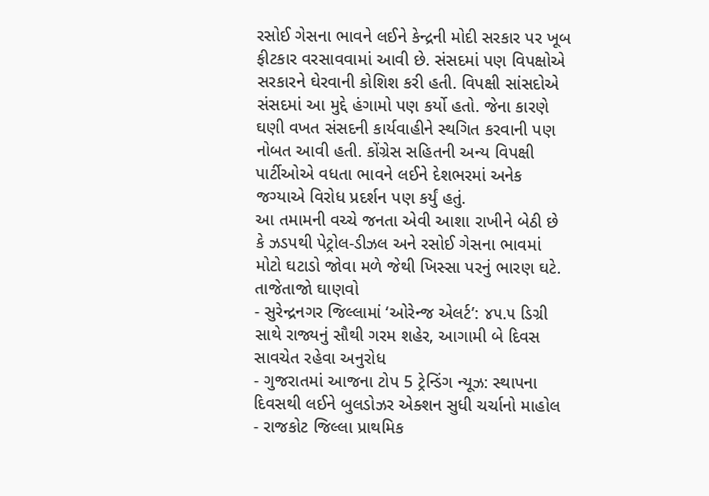રસોઈ ગેસના ભાવને લઈને કેન્દ્રની મોદી સરકાર પર ખૂબ ફીટકાર વરસાવવામાં આવી છે. સંસદમાં પણ વિપક્ષોએ સરકારને ઘેરવાની કોશિશ કરી હતી. વિપક્ષી સાંસદોએ સંસદમાં આ મુદ્દે હંગામો પણ કર્યો હતો. જેના કારણે ઘણી વખત સંસદની કાર્યવાહીને સ્થગિત કરવાની પણ નોબત આવી હતી. કોંગ્રેસ સહિતની અન્ય વિપક્ષી પાર્ટીઓએ વધતા ભાવને લઈને દેશભરમાં અનેક જગ્યાએ વિરોધ પ્રદર્શન પણ કર્યું હતું.
આ તમામની વચ્ચે જનતા એવી આશા રાખીને બેઠી છે કે ઝડપથી પેટ્રોલ-ડીઝલ અને રસોઈ ગેસના ભાવમાં મોટો ઘટાડો જોવા મળે જેથી ખિસ્સા પરનું ભારણ ઘટે.
તાજેતાજો ઘાણવો
- સુરેન્દ્રનગર જિલ્લામાં ‘ઓરેન્જ એલર્ટ’: ૪૫.૫ ડિગ્રી સાથે રાજ્યનું સૌથી ગરમ શહેર, આગામી બે દિવસ સાવચેત રહેવા અનુરોધ
- ગુજરાતમાં આજના ટોપ 5 ટ્રેન્ડિંગ ન્યૂઝ: સ્થાપના દિવસથી લઈને બુલડોઝર એક્શન સુધી ચર્ચાનો માહોલ
- રાજકોટ જિલ્લા પ્રાથમિક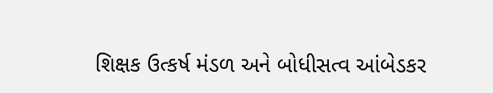શિક્ષક ઉત્કર્ષ મંડળ અને બોધીસત્વ આંબેડકર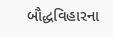બૌદ્ધવિહારના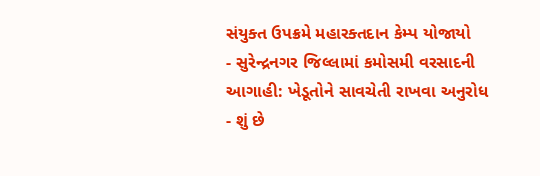સંયુક્ત ઉપક્રમે મહારક્તદાન કેમ્પ યોજાયો
- સુરેન્દ્રનગર જિલ્લામાં કમોસમી વરસાદની આગાહી: ખેડૂતોને સાવચેતી રાખવા અનુરોધ
- શું છે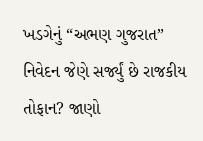ખડગેનું “અભણ ગુજરાત” નિવેદન જેણે સર્જ્યું છે રાજકીય તોફાન? જાણો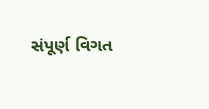સંપૂર્ણ વિગત